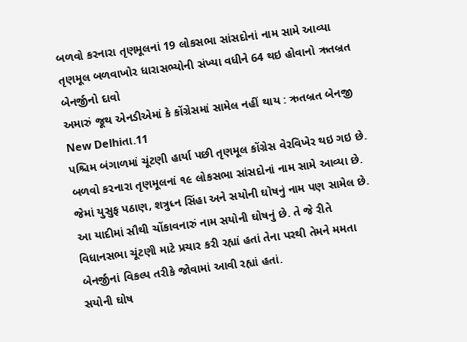બળવો કરનારા તૃણમૂલનાં 19 લોકસભા સાંસદોનાં નામ સામે આવ્યા
તૃણમૂલ બળવાખોર ધારાસભ્યોની સંખ્યા વધીને 64 થઇ હોવાનો ઋતબ્રત બેનર્જીનો દાવો
અમારું જૂથ એનડીએમાં કે કોંગ્રેસમાં સામેલ નહીં થાય : ઋતબ્રત બેનજી
New Delhiતા.11
પશ્ચિમ બંગાળમાં ચૂંટણી હાર્યા પછી તૃણમૂલ કોંગ્રેસ વેરવિખેર થઇ ગઇ છે. બળવો કરનારા તૃણમૂલનાં ૧૯ લોકસભા સાંસદોનાં નામ સામે આવ્યા છે. જેમાં યુસુફ પઠાણ, શત્રુધ્ન સિંહા અને સયોની ઘોષનું નામ પણ સામેલ છે.
આ યાદીમાં સૌથી ચોંકાવનારું નામ સયોની ઘોષનું છે. તે જે રીતે વિધાનસભા ચૂંટણી માટે પ્રચાર કરી રહ્યાં હતાં તેના પરથી તેમને મમતા બેનર્જીનાં વિકલ્પ તરીકે જોવામાં આવી રહ્યાં હતાં.
સયોની ઘોષ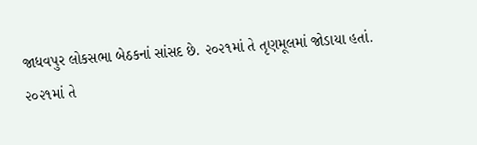જાધવપુર લોકસભા બેઠકનાં સાંસદ છે. ૨૦૨૧માં તે તૃણમૂલમાં જોડાયા હતાં. ૨૦૨૧માં તે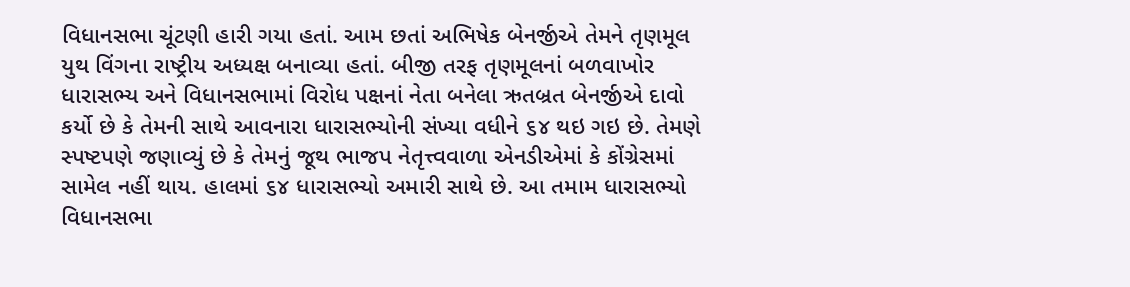વિધાનસભા ચૂંટણી હારી ગયા હતાં. આમ છતાં અભિષેક બેનર્જીએ તેમને તૃણમૂલ યુથ વિંગના રાષ્ટ્રીય અધ્યક્ષ બનાવ્યા હતાં. બીજી તરફ તૃણમૂલનાં બળવાખોર ધારાસભ્ય અને વિધાનસભામાં વિરોધ પક્ષનાં નેતા બનેલા ઋતબ્રત બેનર્જીએ દાવો કર્યો છે કે તેમની સાથે આવનારા ધારાસભ્યોની સંખ્યા વધીને ૬૪ થઇ ગઇ છે. તેમણે સ્પષ્ટપણે જણાવ્યું છે કે તેમનું જૂથ ભાજપ નેતૃત્ત્વવાળા એનડીએમાં કે કોંગ્રેસમાં સામેલ નહીં થાય. હાલમાં ૬૪ ધારાસભ્યો અમારી સાથે છે. આ તમામ ધારાસભ્યો વિધાનસભા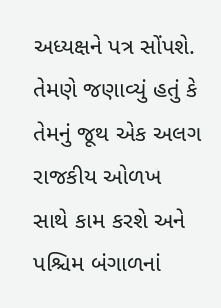અધ્યક્ષને પત્ર સોંપશે. તેમણે જણાવ્યું હતું કે તેમનું જૂથ એક અલગ રાજકીય ઓળખ સાથે કામ કરશે અને પશ્ચિમ બંગાળનાં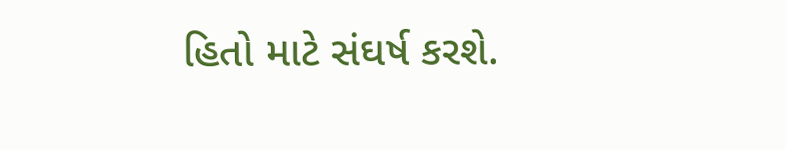હિતો માટે સંઘર્ષ કરશે.